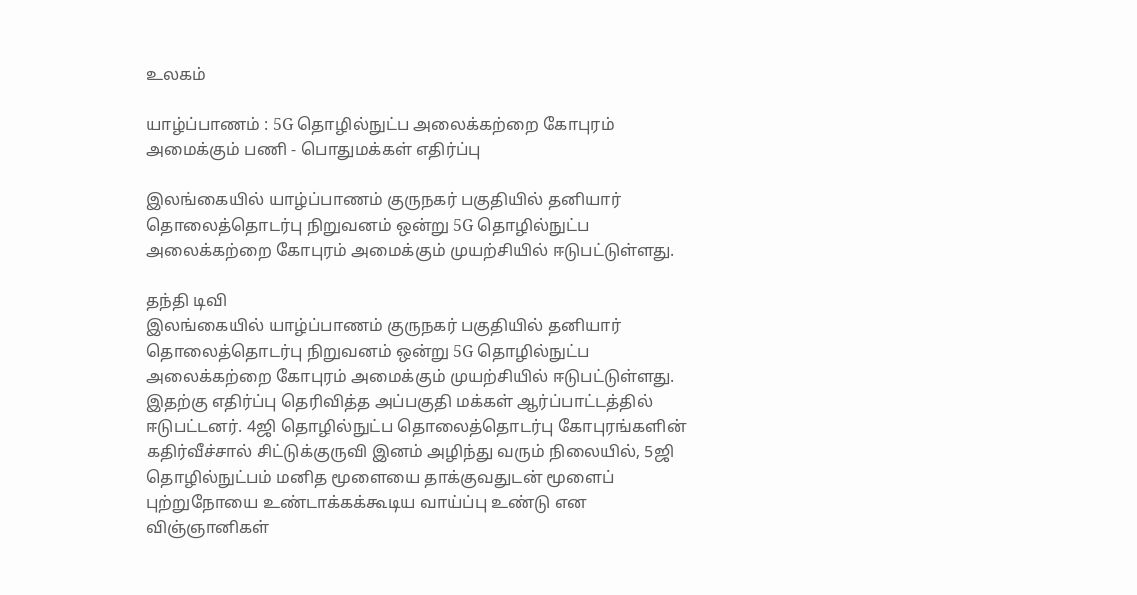உலகம்

யாழ்ப்பாணம் : 5G தொழில்நுட்ப அலைக்கற்றை கோபுரம் அமைக்கும் பணி - பொதுமக்கள் எதிர்ப்பு

இலங்கையில் யாழ்ப்பாணம் குருநகர் பகுதியில் தனியார் தொலைத்தொடர்பு நிறுவனம் ஒன்று 5G தொழில்நுட்ப அலைக்கற்றை கோபுரம் அமைக்கும் முயற்சியில் ஈடுபட்டுள்ளது.

தந்தி டிவி
இலங்கையில் யாழ்ப்பாணம் குருநகர் பகுதியில் தனியார் தொலைத்தொடர்பு நிறுவனம் ஒன்று 5G தொழில்நுட்ப அலைக்கற்றை கோபுரம் அமைக்கும் முயற்சியில் ஈடுபட்டுள்ளது. இதற்கு எதிர்ப்பு தெரிவித்த அப்பகுதி மக்கள் ஆர்ப்பாட்டத்தில் ஈடுபட்டனர். 4ஜி தொழில்நுட்ப தொலைத்தொடர்பு கோபுரங்களின் கதிர்வீச்சால் சிட்டுக்குருவி இனம் அழிந்து வரும் நிலையில், 5ஜி தொழில்நுட்பம் மனித மூளையை தாக்குவதுடன் மூளைப் புற்றுநோயை உண்டாக்கக்கூடிய வாய்ப்பு உண்டு என விஞ்ஞானிகள்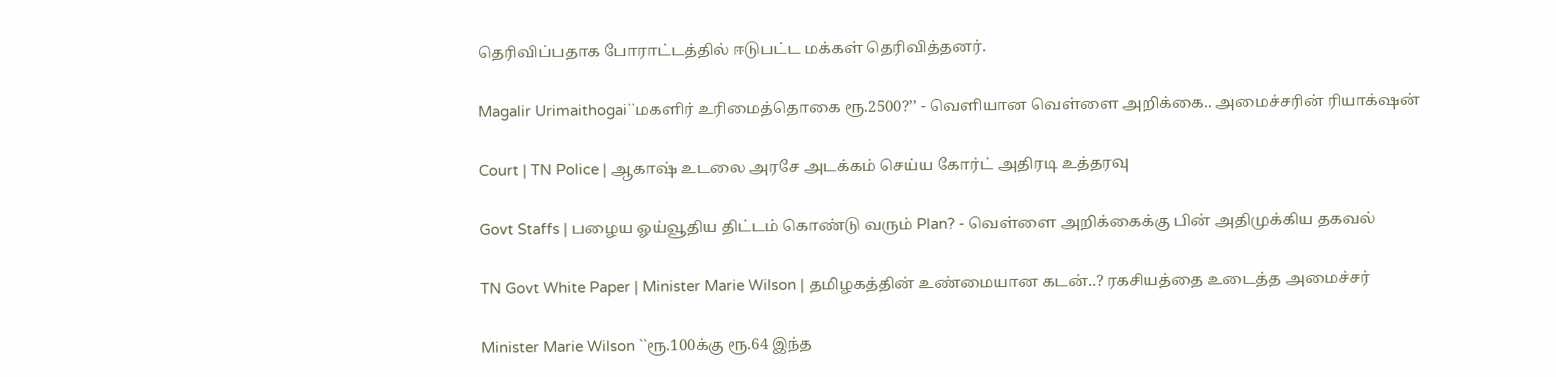தெரிவிப்பதாக போராட்டத்தில் ஈடுபட்ட மக்கள் தெரிவித்தனர்.

Magalir Urimaithogai``மகளிர் உரிமைத்தொகை ரூ.2500?’’ - வெளியான வெள்ளை அறிக்கை.. அமைச்சரின் ரியாக்‌ஷன்

Court | TN Police | ஆகாஷ் உடலை அரசே அடக்கம் செய்ய கோர்ட் அதிரடி உத்தரவு

Govt Staffs | பழைய ஓய்வூதிய திட்டம் கொண்டு வரும் Plan? - வெள்ளை அறிக்கைக்கு பின் அதிமுக்கிய தகவல்

TN Govt White Paper | Minister Marie Wilson | தமிழகத்தின் உண்மையான கடன்..? ரகசியத்தை உடைத்த அமைச்சர்

Minister Marie Wilson ``ரூ.100க்கு ரூ.64 இந்த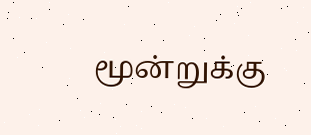மூன்றுக்கு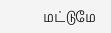மட்டுமே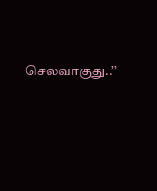செலவாகுது..’’